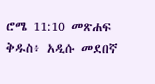ሮሜ 11:10 መጽሐፍ ቅዱስ፥ አዲሱ መደበኛ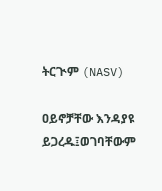ትርጒም (NASV)

ዐይኖቻቸው እንዳያዩ ይጋረዱ፤ወገባቸውም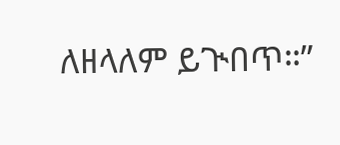ለዘላለም ይጒበጥ።”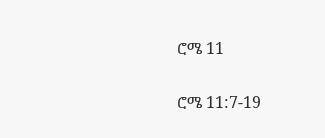ሮሜ 11

ሮሜ 11:7-19